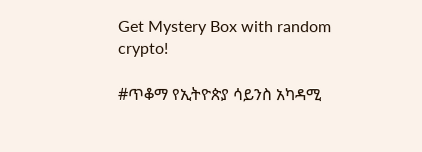Get Mystery Box with random crypto!

#ጥቆማ የኢትዮጵያ ሳይንስ አካዳሚ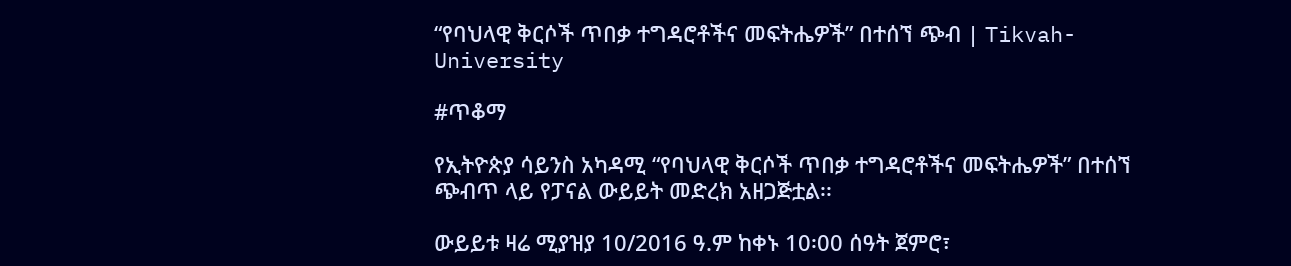“የባህላዊ ቅርሶች ጥበቃ ተግዳሮቶችና መፍትሔዎች” በተሰኘ ጭብ | Tikvah-University

#ጥቆማ

የኢትዮጵያ ሳይንስ አካዳሚ “የባህላዊ ቅርሶች ጥበቃ ተግዳሮቶችና መፍትሔዎች” በተሰኘ ጭብጥ ላይ የፓናል ውይይት መድረክ አዘጋጅቷል፡፡

ውይይቱ ዛሬ ሚያዝያ 10/2016 ዓ.ም ከቀኑ 10፡00 ሰዓት ጀምሮ፣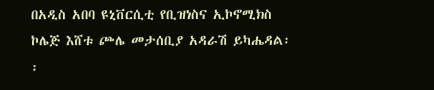በአዲስ አበባ ዩኒቨርሲቲ የቢዝነስና ኢኮኖሚክስ ኮሌጅ እሸቱ ጮሌ መታሰቢያ አዳራሽ ይካሔዳል፡፡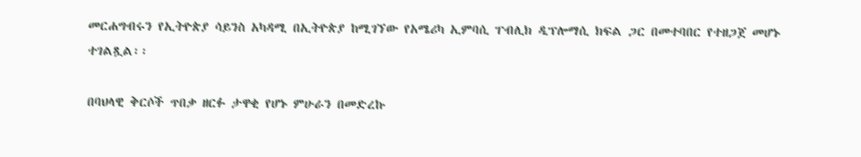መርሐግብሩን የኢትዮጵያ ሳይንስ አካዳሚ በኢትዮጵያ ከሚገኘው የአሜሪካ ኢምባሲ ፐብሊክ ዲፕሎማሲ ክፍል ጋር በመተባበር የተዘጋጀ መሆኑ ተገልጿል፡፡

በባህላዊ ቅርሶች ጥበቃ ዘርፉ ታዋቂ የሆኑ ምሁራን በመድረኩ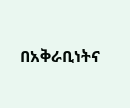በአቅራቢነትና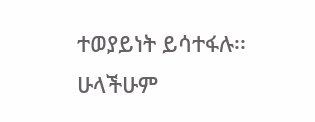ተወያይነት ይሳተፋሉ፡፡ ሁላችሁም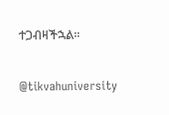ተጋብዛችኋል፡፡

@tikvahuniversity